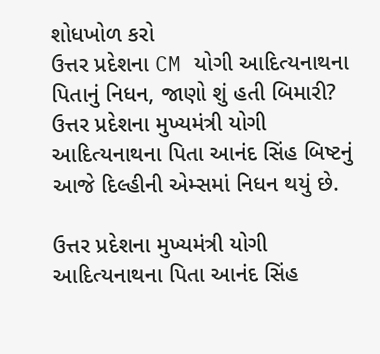શોધખોળ કરો
ઉત્તર પ્રદેશના CM યોગી આદિત્યનાથના પિતાનું નિધન, જાણો શું હતી બિમારી?
ઉત્તર પ્રદેશના મુખ્યમંત્રી યોગી આદિત્યનાથના પિતા આનંદ સિંહ બિષ્ટનું આજે દિલ્હીની એમ્સમાં નિધન થયું છે.

ઉત્તર પ્રદેશના મુખ્યમંત્રી યોગી આદિત્યનાથના પિતા આનંદ સિંહ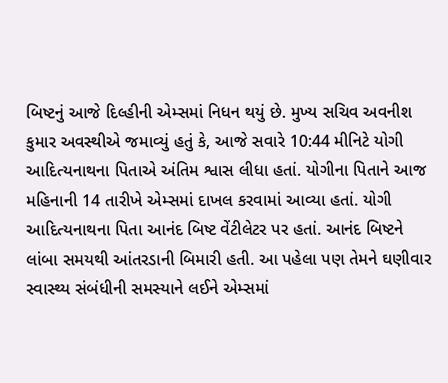બિષ્ટનું આજે દિલ્હીની એમ્સમાં નિધન થયું છે. મુખ્ય સચિવ અવનીશ કુમાર અવસ્થીએ જમાવ્યું હતું કે, આજે સવારે 10:44 મીનિટે યોગી આદિત્યનાથના પિતાએ અંતિમ શ્વાસ લીધા હતાં. યોગીના પિતાને આજ મહિનાની 14 તારીખે એમ્સમાં દાખલ કરવામાં આવ્યા હતાં. યોગી આદિત્યનાથના પિતા આનંદ બિષ્ટ વેંટીલેટર પર હતાં. આનંદ બિષ્ટને લાંબા સમયથી આંતરડાની બિમારી હતી. આ પહેલા પણ તેમને ઘણીવાર સ્વાસ્થ્ય સંબંધીની સમસ્યાને લઈને એમ્સમાં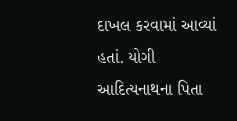દાખલ કરવામાં આવ્યાં હતાં. યોગી આદિત્યનાથના પિતા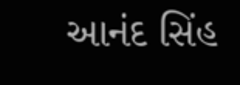આનંદ સિંહ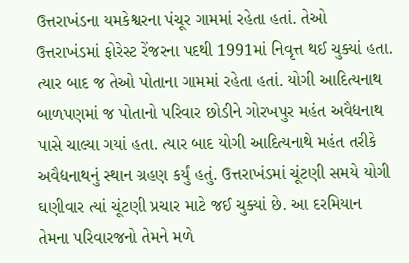ઉત્તરાખંડના યમકેશ્વરના પંચૂર ગામમાં રહેતા હતાં. તેઓ ઉત્તરાખંડમાં ફોરેસ્ટ રેંજરના પદથી 1991માં નિવૃત્ત થઈ ચુક્યાં હતા. ત્યાર બાદ જ તેઓ પોતાના ગામમાં રહેતા હતાં. યોગી આદિત્યનાથ બાળપણમાં જ પોતાનો પરિવાર છોડીને ગોરખપુર મહંત અવૈદ્યનાથ પાસે ચાલ્યા ગયાં હતા. ત્યાર બાદ યોગી આદિત્યનાથે મહંત તરીકે અવૈદ્યનાથનું સ્થાન ગ્રહણ કર્યું હતું. ઉત્તરાખંડમાં ચૂંટણી સમયે યોગી ઘણીવાર ત્યાં ચૂંટણી પ્રચાર માટે જઈ ચુક્યાં છે. આ દરમિયાન તેમના પરિવારજનો તેમને મળે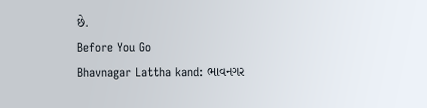છે.
Before You Go
Bhavnagar Lattha kand: ભાવનગર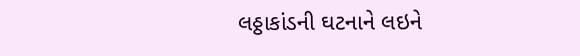લઠ્ઠાકાંડની ઘટનાને લઇને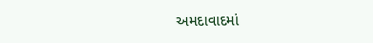અમદાવાદમાં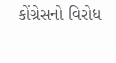કોંગ્રેસનો વિરોધ